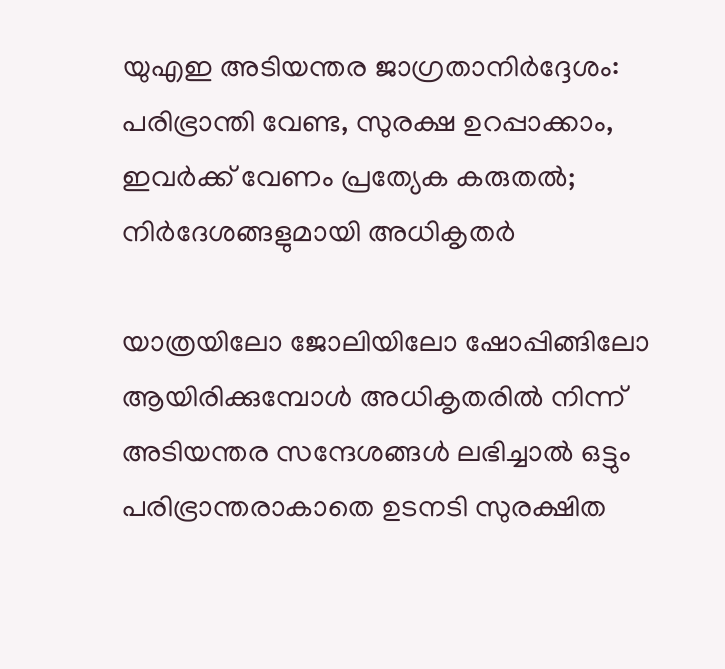യുഎഇ അടിയന്തര ജാഗ്രതാനിർദ്ദേശം: പരിഭ്രാന്തി വേണ്ട, സുരക്ഷ ഉറപ്പാക്കാം, ഇവർക്ക് വേണം പ്രത്യേക കരുതൽ; നിർദേശങ്ങളുമായി അധികൃതർ

യാത്രയിലോ ജോലിയിലോ ഷോപ്പിങ്ങിലോ ആയിരിക്കുമ്പോൾ അധികൃതരിൽ നിന്ന് അടിയന്തര സന്ദേശങ്ങൾ ലഭിച്ചാൽ ഒട്ടും പരിഭ്രാന്തരാകാതെ ഉടനടി സുരക്ഷിത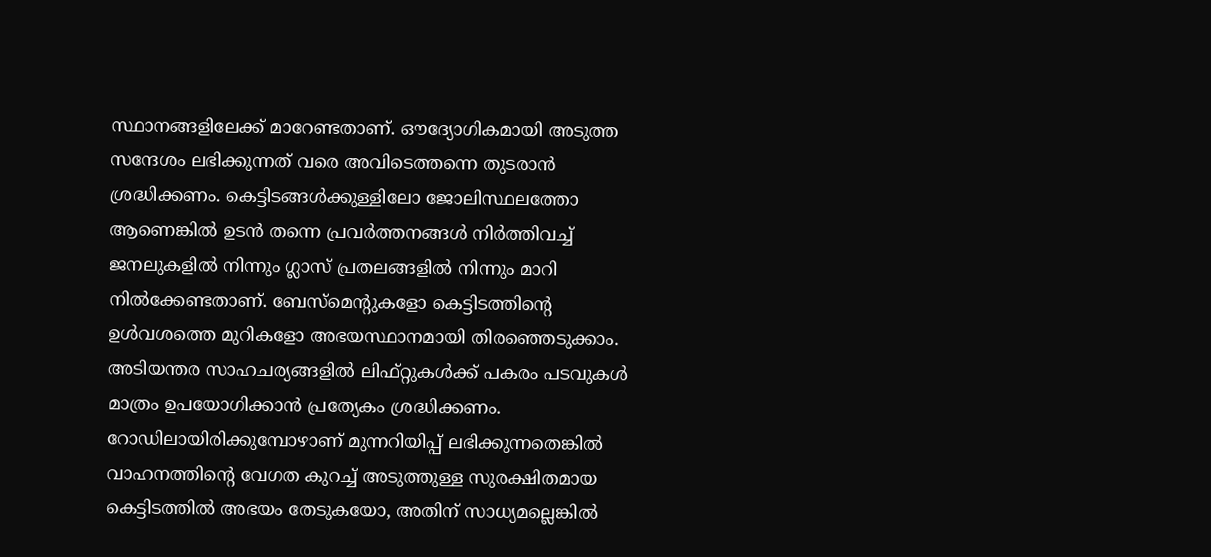സ്ഥാനങ്ങളിലേക്ക് മാറേണ്ടതാണ്. ഔദ്യോഗികമായി അടുത്ത സന്ദേശം ലഭിക്കുന്നത് വരെ അവിടെത്തന്നെ തുടരാൻ ശ്രദ്ധിക്കണം. കെട്ടിടങ്ങൾക്കുള്ളിലോ ജോലിസ്ഥലത്തോ ആണെങ്കിൽ ഉടൻ തന്നെ പ്രവർത്തനങ്ങൾ നിർത്തിവച്ച് ജനലുകളിൽ നിന്നും ഗ്ലാസ് പ്രതലങ്ങളിൽ നിന്നും മാറി നിൽക്കേണ്ടതാണ്. ബേസ്‌മെന്റുകളോ കെട്ടിടത്തിന്റെ ഉൾവശത്തെ മുറികളോ അഭയസ്ഥാനമായി തിരഞ്ഞെടുക്കാം. അടിയന്തര സാഹചര്യങ്ങളിൽ ലിഫ്റ്റുകൾക്ക് പകരം പടവുകൾ മാത്രം ഉപയോഗിക്കാൻ പ്രത്യേകം ശ്രദ്ധിക്കണം. റോഡിലായിരിക്കുമ്പോഴാണ് മുന്നറിയിപ്പ് ലഭിക്കുന്നതെങ്കിൽ വാഹനത്തിന്റെ വേഗത കുറച്ച് അടുത്തുള്ള സുരക്ഷിതമായ കെട്ടിടത്തിൽ അഭയം തേടുകയോ, അതിന് സാധ്യമല്ലെങ്കിൽ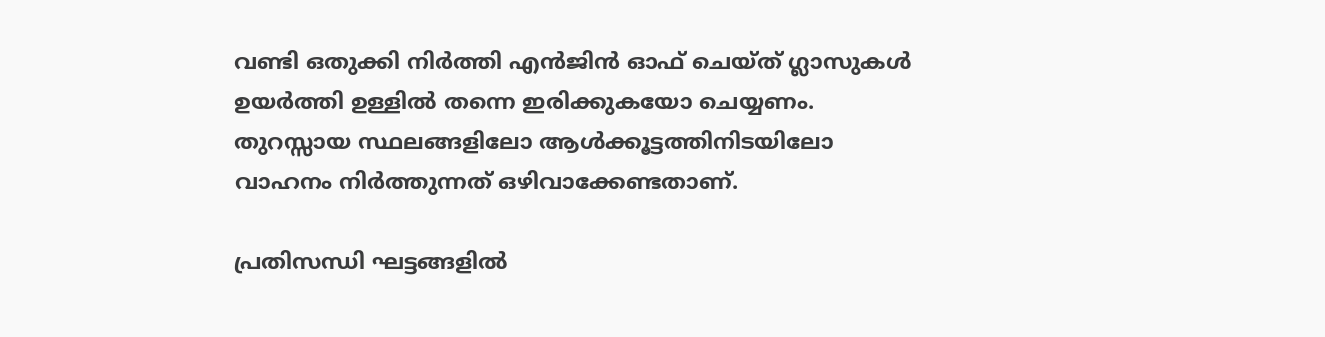വണ്ടി ഒതുക്കി നിർത്തി എൻജിൻ ഓഫ് ചെയ്ത് ഗ്ലാസുകൾ ഉയർത്തി ഉള്ളിൽ തന്നെ ഇരിക്കുകയോ ചെയ്യണം. തുറസ്സായ സ്ഥലങ്ങളിലോ ആൾക്കൂട്ടത്തിനിടയിലോ വാഹനം നിർത്തുന്നത് ഒഴിവാക്കേണ്ടതാണ്.

പ്രതിസന്ധി ഘട്ടങ്ങളിൽ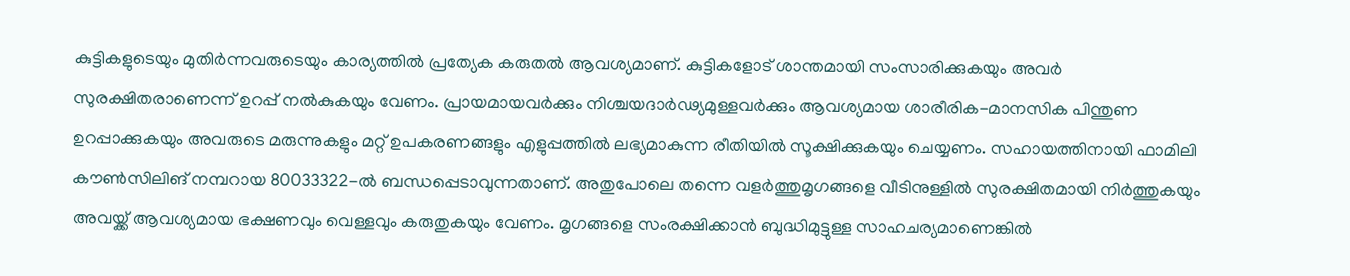കുട്ടികളുടെയും മുതിർന്നവരുടെയും കാര്യത്തിൽ പ്രത്യേക കരുതൽ ആവശ്യമാണ്. കുട്ടികളോട് ശാന്തമായി സംസാരിക്കുകയും അവർ സുരക്ഷിതരാണെന്ന് ഉറപ്പ് നൽകുകയും വേണം. പ്രായമായവർക്കും നിശ്ചയദാർഢ്യമുള്ളവർക്കും ആവശ്യമായ ശാരീരിക-മാനസിക പിന്തുണ ഉറപ്പാക്കുകയും അവരുടെ മരുന്നുകളും മറ്റ് ഉപകരണങ്ങളും എളുപ്പത്തിൽ ലഭ്യമാകുന്ന രീതിയിൽ സൂക്ഷിക്കുകയും ചെയ്യണം. സഹായത്തിനായി ഫാമിലി കൗൺസിലിങ് നമ്പറായ 80033322-ൽ ബന്ധപ്പെടാവുന്നതാണ്. അതുപോലെ തന്നെ വളർത്തുമൃഗങ്ങളെ വീടിനുള്ളിൽ സുരക്ഷിതമായി നിർത്തുകയും അവയ്ക്ക് ആവശ്യമായ ഭക്ഷണവും വെള്ളവും കരുതുകയും വേണം. മൃഗങ്ങളെ സംരക്ഷിക്കാൻ ബുദ്ധിമുട്ടുള്ള സാഹചര്യമാണെങ്കിൽ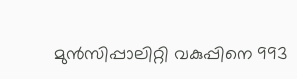മുൻസിപ്പാലിറ്റി വകുപ്പിനെ 993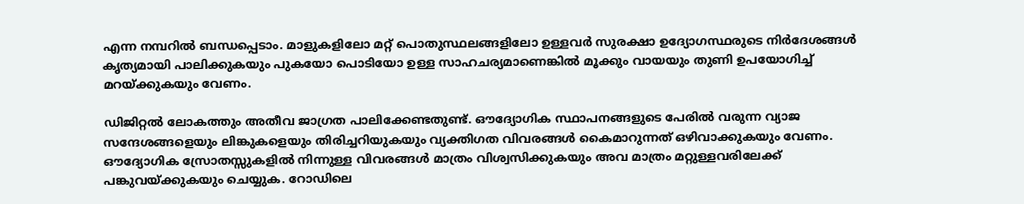എന്ന നമ്പറിൽ ബന്ധപ്പെടാം. മാളുകളിലോ മറ്റ് പൊതുസ്ഥലങ്ങളിലോ ഉള്ളവർ സുരക്ഷാ ഉദ്യോഗസ്ഥരുടെ നിർദേശങ്ങൾ കൃത്യമായി പാലിക്കുകയും പുകയോ പൊടിയോ ഉള്ള സാഹചര്യമാണെങ്കിൽ മൂക്കും വായയും തുണി ഉപയോഗിച്ച് മറയ്ക്കുകയും വേണം.

ഡിജിറ്റൽ ലോകത്തും അതീവ ജാഗ്രത പാലിക്കേണ്ടതുണ്ട്. ഔദ്യോഗിക സ്ഥാപനങ്ങളുടെ പേരിൽ വരുന്ന വ്യാജ സന്ദേശങ്ങളെയും ലിങ്കുകളെയും തിരിച്ചറിയുകയും വ്യക്തിഗത വിവരങ്ങൾ കൈമാറുന്നത് ഒഴിവാക്കുകയും വേണം. ഔദ്യോഗിക സ്രോതസ്സുകളിൽ നിന്നുള്ള വിവരങ്ങൾ മാത്രം വിശ്വസിക്കുകയും അവ മാത്രം മറ്റുള്ളവരിലേക്ക് പങ്കുവയ്ക്കുകയും ചെയ്യുക. റോഡിലെ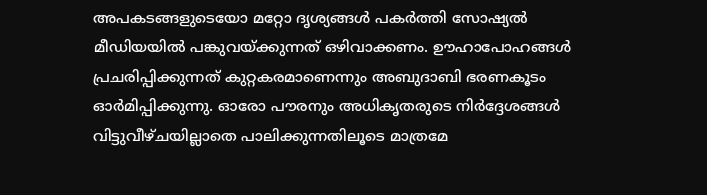അപകടങ്ങളുടെയോ മറ്റോ ദൃശ്യങ്ങൾ പകർത്തി സോഷ്യൽ മീഡിയയിൽ പങ്കുവയ്ക്കുന്നത് ഒഴിവാക്കണം. ഊഹാപോഹങ്ങൾ പ്രചരിപ്പിക്കുന്നത് കുറ്റകരമാണെന്നും അബുദാബി ഭരണകൂടം ഓർമിപ്പിക്കുന്നു. ഓരോ പൗരനും അധികൃതരുടെ നിർദ്ദേശങ്ങൾ വിട്ടുവീഴ്ചയില്ലാതെ പാലിക്കുന്നതിലൂടെ മാത്രമേ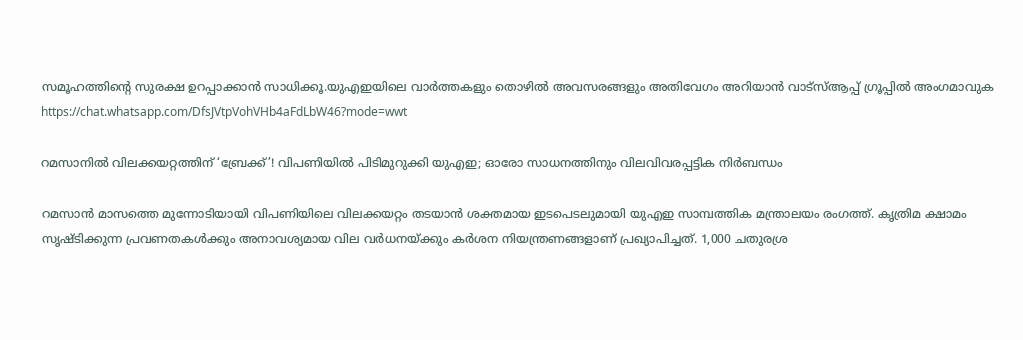സമൂഹത്തിന്റെ സുരക്ഷ ഉറപ്പാക്കാൻ സാധിക്കൂ.യുഎഇയിലെ വാർത്തകളും തൊഴിൽ അവസരങ്ങളും അതിവേഗം അറിയാൻ വാട്സ്ആപ്പ് ഗ്രൂപ്പിൽ അംഗമാവുക https://chat.whatsapp.com/DfsJVtpVohVHb4aFdLbW46?mode=wwt

റമസാനിൽ വിലക്കയറ്റത്തിന് ‘ബ്രേക്ക്’! വിപണിയിൽ പിടിമുറുക്കി യുഎഇ; ഓരോ സാധനത്തിനും വിലവിവരപ്പട്ടിക നിർബന്ധം

റമസാൻ മാസത്തെ മുന്നോടിയായി വിപണിയിലെ വിലക്കയറ്റം തടയാൻ ശക്തമായ ഇടപെടലുമായി യുഎഇ സാമ്പത്തിക മന്ത്രാലയം രംഗത്ത്. കൃത്രിമ ക്ഷാമം സൃഷ്ടിക്കുന്ന പ്രവണതകൾക്കും അനാവശ്യമായ വില വർധനയ്ക്കും കർശന നിയന്ത്രണങ്ങളാണ് പ്രഖ്യാപിച്ചത്. 1,000 ചതുരശ്ര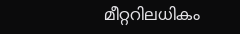മീറ്ററിലധികം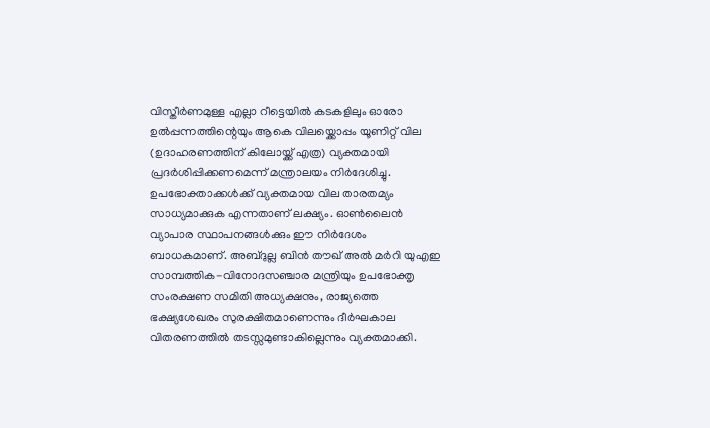വിസ്തീർണമുള്ള എല്ലാ റീട്ടെയിൽ കടകളിലും ഓരോ ഉൽപ്പന്നത്തിന്റെയും ആകെ വിലയ്ക്കൊപ്പം യൂണിറ്റ് വില (ഉദാഹരണത്തിന് കിലോയ്ക്ക് എത്ര) വ്യക്തമായി പ്രദർശിപ്പിക്കണമെന്ന് മന്ത്രാലയം നിർദേശിച്ചു. ഉപഭോക്താക്കൾക്ക് വ്യക്തമായ വില താരതമ്യം സാധ്യമാക്കുക എന്നതാണ് ലക്ഷ്യം. ഓൺലൈൻ വ്യാപാര സ്ഥാപനങ്ങൾക്കും ഈ നിർദേശം ബാധകമാണ്. അബ്ദുല്ല ബിൻ തൗഖ് അൽ മർറി യുഎഇ സാമ്പത്തിക-വിനോദസഞ്ചാര മന്ത്രിയും ഉപഭോക്തൃ സംരക്ഷണ സമിതി അധ്യക്ഷനും, രാജ്യത്തെ ഭക്ഷ്യശേഖരം സുരക്ഷിതമാണെന്നും ദീർഘകാല വിതരണത്തിൽ തടസ്സമുണ്ടാകില്ലെന്നും വ്യക്തമാക്കി.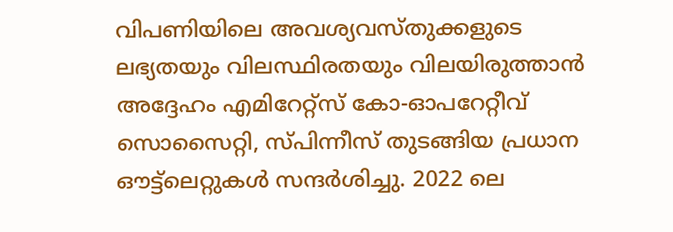വിപണിയിലെ അവശ്യവസ്തുക്കളുടെ ലഭ്യതയും വിലസ്ഥിരതയും വിലയിരുത്താൻ അദ്ദേഹം എമിറേറ്റ്‌സ് കോ-ഓപറേറ്റീവ് സൊസൈറ്റി, സ്പിന്നീസ് തുടങ്ങിയ പ്രധാന ഔട്ട്‌ലെറ്റുകൾ സന്ദർശിച്ചു. 2022 ലെ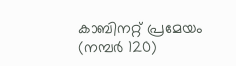കാബിനറ്റ് പ്രമേയം (നമ്പർ 120)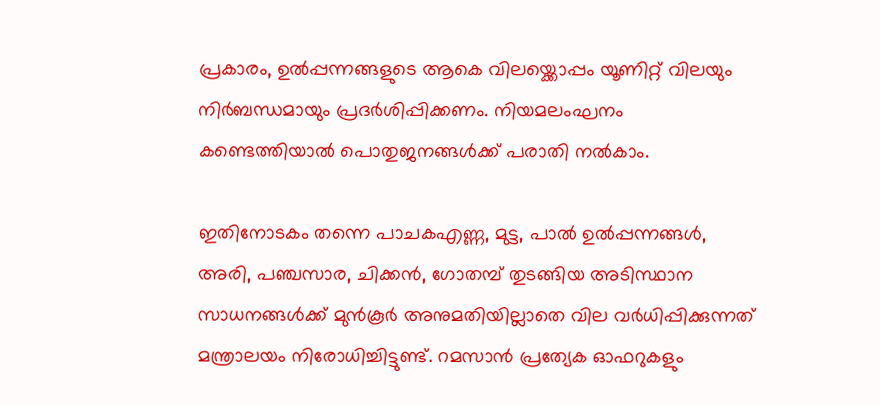പ്രകാരം, ഉൽപ്പന്നങ്ങളുടെ ആകെ വിലയ്ക്കൊപ്പം യൂണിറ്റ് വിലയും നിർബന്ധമായും പ്രദർശിപ്പിക്കണം. നിയമലംഘനം കണ്ടെത്തിയാൽ പൊതുജനങ്ങൾക്ക് പരാതി നൽകാം.

ഇതിനോടകം തന്നെ പാചകഎണ്ണ, മുട്ട, പാൽ ഉൽപ്പന്നങ്ങൾ, അരി, പഞ്ചസാര, ചിക്കൻ, ഗോതമ്പ് തുടങ്ങിയ അടിസ്ഥാന സാധനങ്ങൾക്ക് മുൻകൂർ അനുമതിയില്ലാതെ വില വർധിപ്പിക്കുന്നത് മന്ത്രാലയം നിരോധിച്ചിട്ടുണ്ട്. റമസാൻ പ്രത്യേക ഓഫറുകളും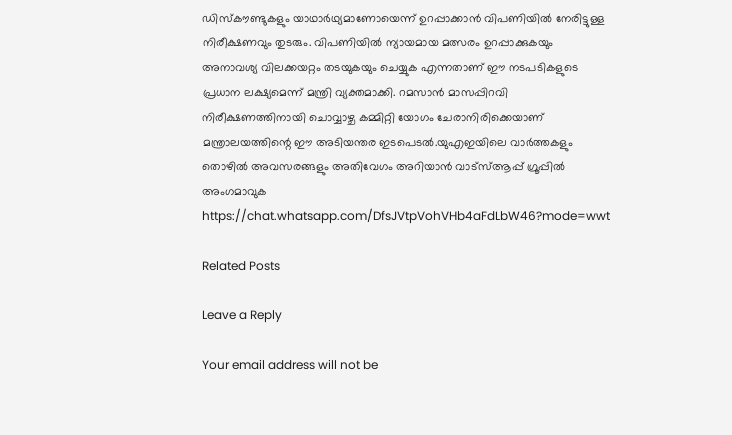ഡിസ്കൗണ്ടുകളും യാഥാർഥ്യമാണോയെന്ന് ഉറപ്പാക്കാൻ വിപണിയിൽ നേരിട്ടുള്ള നിരീക്ഷണവും തുടരും. വിപണിയിൽ ന്യായമായ മത്സരം ഉറപ്പാക്കുകയും അനാവശ്യ വിലക്കയറ്റം തടയുകയും ചെയ്യുക എന്നതാണ് ഈ നടപടികളുടെ പ്രധാന ലക്ഷ്യമെന്ന് മന്ത്രി വ്യക്തമാക്കി. റമസാൻ മാസപ്പിറവി നിരീക്ഷണത്തിനായി ചൊവ്വാഴ്ച കമ്മിറ്റി യോഗം ചേരാനിരിക്കെയാണ് മന്ത്രാലയത്തിന്റെ ഈ അടിയന്തര ഇടപെടൽ.യുഎഇയിലെ വാർത്തകളും തൊഴിൽ അവസരങ്ങളും അതിവേഗം അറിയാൻ വാട്സ്ആപ്പ് ഗ്രൂപ്പിൽ അംഗമാവുക https://chat.whatsapp.com/DfsJVtpVohVHb4aFdLbW46?mode=wwt

Related Posts

Leave a Reply

Your email address will not be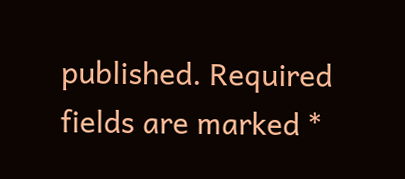published. Required fields are marked *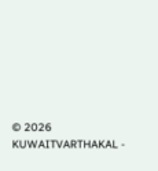© 2026 KUWAITVARTHAKAL -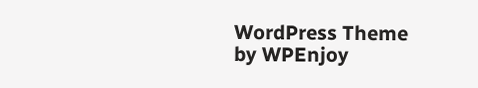WordPress Theme by WPEnjoy